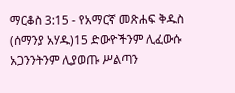ማርቆስ 3:15 - የአማርኛ መጽሐፍ ቅዱስ (ሰማንያ አሃዱ)15 ድውዮችንም ሊፈውሱ አጋንንትንም ሊያወጡ ሥልጣን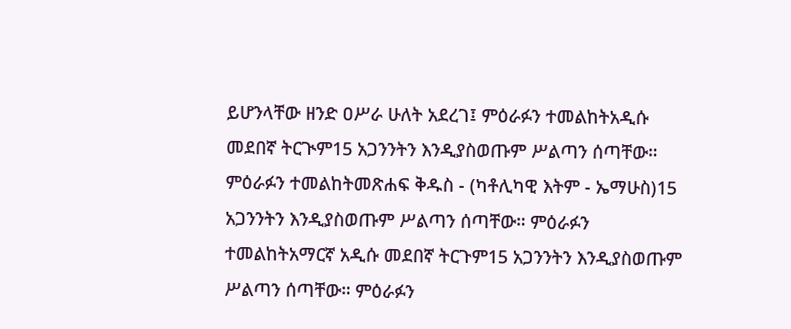ይሆንላቸው ዘንድ ዐሥራ ሁለት አደረገ፤ ምዕራፉን ተመልከትአዲሱ መደበኛ ትርጒም15 አጋንንትን እንዲያስወጡም ሥልጣን ሰጣቸው። ምዕራፉን ተመልከትመጽሐፍ ቅዱስ - (ካቶሊካዊ እትም - ኤማሁስ)15 አጋንንትን እንዲያስወጡም ሥልጣን ሰጣቸው። ምዕራፉን ተመልከትአማርኛ አዲሱ መደበኛ ትርጉም15 አጋንንትን እንዲያስወጡም ሥልጣን ሰጣቸው። ምዕራፉን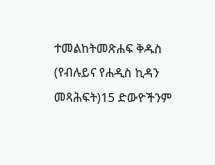ተመልከትመጽሐፍ ቅዱስ (የብሉይና የሐዲስ ኪዳን መጻሕፍት)15 ድውዮችንም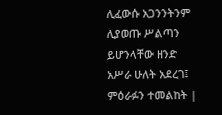ሊፈውሱ አጋንንትንም ሊያወጡ ሥልጣን ይሆንላቸው ዘንድ አሥራ ሁለት አደረገ፤ ምዕራፉን ተመልከት |